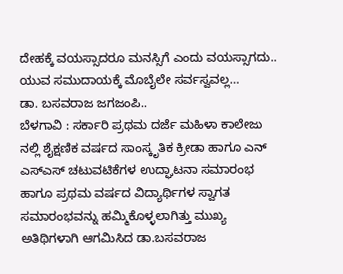ದೇಹಕ್ಕೆ ವಯಸ್ಸಾದರೂ ಮನಸ್ಸಿಗೆ ಎಂದು ವಯಸ್ಸಾಗದು..
ಯುವ ಸಮುದಾಯಕ್ಕೆ ಮೊಬೈಲೇ ಸರ್ವಸ್ವವಲ್ಲ…
ಡಾ. ಬಸವರಾಜ ಜಗಜಂಪಿ..
ಬೆಳಗಾವಿ : ಸರ್ಕಾರಿ ಪ್ರಥಮ ದರ್ಜೆ ಮಹಿಳಾ ಕಾಲೇಜು ನಲ್ಲಿ ಶೈಕ್ಷಣಿಕ ವರ್ಷದ ಸಾಂಸ್ಕೃತಿಕ ಕ್ರೀಡಾ ಹಾಗೂ ಎನ್ ಎಸ್ಎಸ್ ಚಟುವಟಿಕೆಗಳ ಉದ್ಘಾಟನಾ ಸಮಾರಂಭ ಹಾಗೂ ಪ್ರಥಮ ವರ್ಷದ ವಿದ್ಯಾರ್ಥಿಗಳ ಸ್ವಾಗತ ಸಮಾರಂಭವನ್ನು ಹಮ್ಮಿಕೊಳ್ಳಲಾಗಿತ್ತು ಮುಖ್ಯ ಅತಿಥಿಗಳಾಗಿ ಆಗಮಿಸಿದ ಡಾ.ಬಸವರಾಜ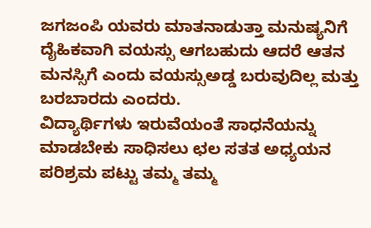ಜಗಜಂಪಿ ಯವರು ಮಾತನಾಡುತ್ತಾ ಮನುಷ್ಯನಿಗೆ ದೈಹಿಕವಾಗಿ ವಯಸ್ಸು ಆಗಬಹುದು ಆದರೆ ಆತನ ಮನಸ್ಸಿಗೆ ಎಂದು ವಯಸ್ಸುಅಡ್ಡ ಬರುವುದಿಲ್ಲ ಮತ್ತು ಬರಬಾರದು ಎಂದರು.
ವಿದ್ಯಾರ್ಥಿಗಳು ಇರುವೆಯಂತೆ ಸಾಧನೆಯನ್ನು ಮಾಡಬೇಕು ಸಾಧಿಸಲು ಛಲ ಸತತ ಅಧ್ಯಯನ ಪರಿಶ್ರಮ ಪಟ್ಟು ತಮ್ಮ ತಮ್ಮ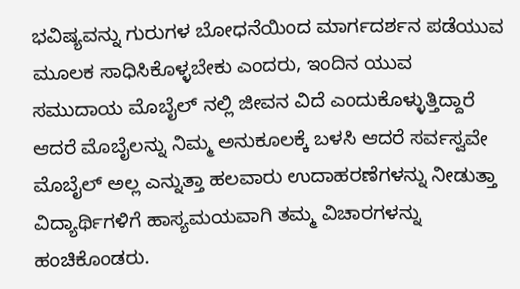ಭವಿಷ್ಯವನ್ನು ಗುರುಗಳ ಬೋಧನೆಯಿಂದ ಮಾರ್ಗದರ್ಶನ ಪಡೆಯುವ ಮೂಲಕ ಸಾಧಿಸಿಕೊಳ್ಳಬೇಕು ಎಂದರು, ಇಂದಿನ ಯುವ ಸಮುದಾಯ ಮೊಬೈಲ್ ನಲ್ಲಿ ಜೀವನ ವಿದೆ ಎಂದುಕೊಳ್ಳುತ್ತಿದ್ದಾರೆ ಆದರೆ ಮೊಬೈಲನ್ನು ನಿಮ್ಮ ಅನುಕೂಲಕ್ಕೆ ಬಳಸಿ ಆದರೆ ಸರ್ವಸ್ವವೇ ಮೊಬೈಲ್ ಅಲ್ಲ ಎನ್ನುತ್ತಾ ಹಲವಾರು ಉದಾಹರಣೆಗಳನ್ನು ನೀಡುತ್ತಾ ವಿದ್ಯಾರ್ಥಿಗಳಿಗೆ ಹಾಸ್ಯಮಯವಾಗಿ ತಮ್ಮ ವಿಚಾರಗಳನ್ನು ಹಂಚಿಕೊಂಡರು.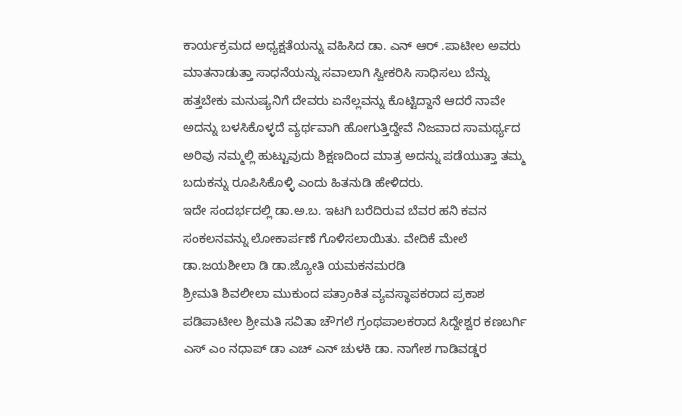ಕಾರ್ಯಕ್ರಮದ ಅಧ್ಯಕ್ಷತೆಯನ್ನು ವಹಿಸಿದ ಡಾ. ಎನ್ ಆರ್ .ಪಾಟೀಲ ಅವರು ಮಾತನಾಡುತ್ತಾ ಸಾಧನೆಯನ್ನು ಸವಾಲಾಗಿ ಸ್ವೀಕರಿಸಿ ಸಾಧಿಸಲು ಬೆನ್ನು ಹತ್ತಬೇಕು ಮನುಷ್ಯನಿಗೆ ದೇವರು ಏನೆಲ್ಲವನ್ನು ಕೊಟ್ಟಿದ್ದಾನೆ ಆದರೆ ನಾವೇ ಅದನ್ನು ಬಳಸಿಕೊಳ್ಳದೆ ವ್ಯರ್ಥವಾಗಿ ಹೋಗುತ್ತಿದ್ದೇವೆ ನಿಜವಾದ ಸಾಮರ್ಥ್ಯದ ಅರಿವು ನಮ್ಮಲ್ಲಿ ಹುಟ್ಟುವುದು ಶಿಕ್ಷಣದಿಂದ ಮಾತ್ರ ಅದನ್ನು ಪಡೆಯುತ್ತಾ ತಮ್ಮ ಬದುಕನ್ನು ರೂಪಿಸಿಕೊಳ್ಳಿ ಎಂದು ಹಿತನುಡಿ ಹೇಳಿದರು.
ಇದೇ ಸಂದರ್ಭದಲ್ಲಿ ಡಾ.ಅ.ಬ. ಇಟಗಿ ಬರೆದಿರುವ ಬೆವರ ಹನಿ ಕವನ ಸಂಕಲನವನ್ನು ಲೋಕಾರ್ಪಣೆ ಗೊಳಿಸಲಾಯಿತು. ವೇದಿಕೆ ಮೇಲೆ ಡಾ.ಜಯಶೀಲಾ ಡಿ ಡಾ.ಜ್ಯೋತಿ ಯಮಕನಮರಡಿ
ಶ್ರೀಮತಿ ಶಿವಲೀಲಾ ಮುಕುಂದ ಪತ್ರಾಂಕಿತ ವ್ಯವಸ್ಥಾಪಕರಾದ ಪ್ರಕಾಶ ಪಡಿಪಾಟೀಲ ಶ್ರೀಮತಿ ಸವಿತಾ ಚೌಗಲೆ ಗ್ರಂಥಪಾಲಕರಾದ ಸಿದ್ದೇಶ್ವರ ಕಣಬರ್ಗಿ ಎಸ್ ಎಂ ನಧಾಪ್ ಡಾ ಎಚ್ ಎನ್ ಚುಳಕಿ ಡಾ. ನಾಗೇಶ ಗಾಡಿವಡ್ಡರ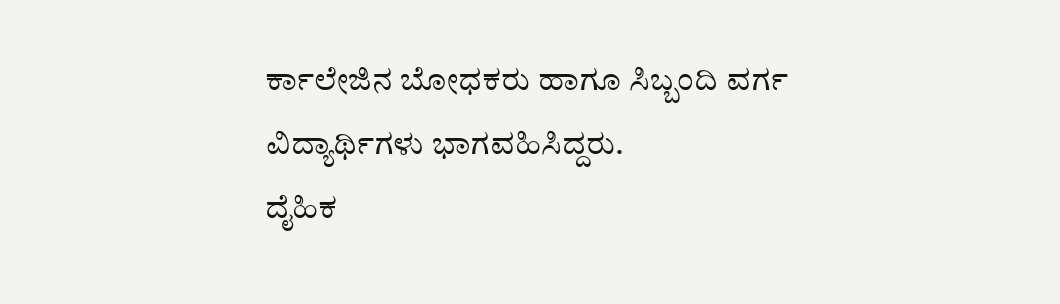ರ್ಕಾಲೇಜಿನ ಬೋಧಕರು ಹಾಗೂ ಸಿಬ್ಬಂದಿ ವರ್ಗ ವಿದ್ಯಾರ್ಥಿಗಳು ಭಾಗವಹಿಸಿದ್ದರು.
ದೈಹಿಕ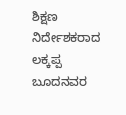ಶಿಕ್ಷಣ ನಿರ್ದೇಶಕರಾದ ಲಕ್ಕಪ್ಪ ಬೂದನವರ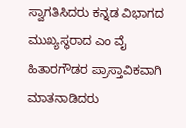ಸ್ವಾಗತಿಸಿದರು ಕನ್ನಡ ವಿಭಾಗದ ಮುಖ್ಯಸ್ಥರಾದ ಎಂ ವೈ ಹಿತಾರಗೌಡರ ಪ್ರಾಸ್ತಾವಿಕವಾಗಿ ಮಾತನಾಡಿದರು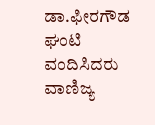ಡಾ.ಫೀರಗೌಡ ಘಂಟಿ ವಂದಿಸಿದರು ವಾಣಿಜ್ಯ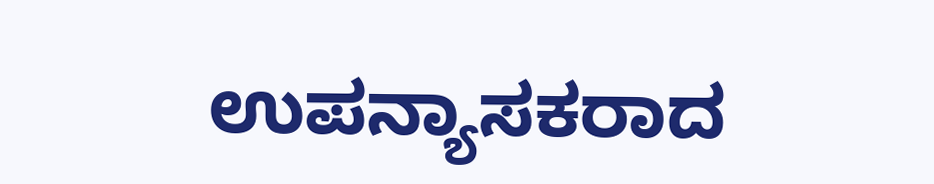ಉಪನ್ಯಾಸಕರಾದ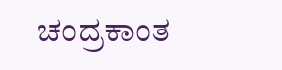ಚಂದ್ರಕಾಂತ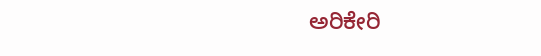ಅರಿಕೇರಿ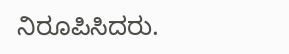ನಿರೂಪಿಸಿದರು.